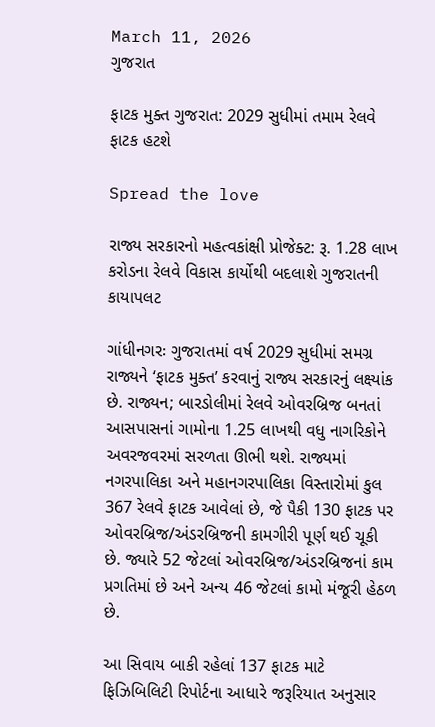March 11, 2026
ગુજરાત

ફાટક મુક્ત ગુજરાત: 2029 સુધીમાં તમામ રેલવે ફાટક હટશે

Spread the love

રાજ્ય સરકારનો મહત્વકાંક્ષી પ્રોજેક્ટ: રૂ. 1.28 લાખ કરોડના રેલવે વિકાસ કાર્યોથી બદલાશે ગુજરાતની કાયાપલટ

ગાંધીનગરઃ ગુજરાતમાં વર્ષ 2029 સુધીમાં સમગ્ર રાજ્યને ‘ફાટક મુક્ત’ કરવાનું રાજ્ય સરકારનું લક્ષ્યાંક છે. રાજ્યન; બારડોલીમાં રેલવે ઓવરબ્રિજ બનતાં આસપાસનાં ગામોના 1.25 લાખથી વધુ નાગરિકોને અવરજવરમાં સરળતા ઊભી થશે. રાજ્યમાં નગરપાલિકા અને મહાનગરપાલિકા વિસ્તારોમાં કુલ 367 રેલવે ફાટક આવેલાં છે, જે પૈકી 130 ફાટક પર ઓવરબ્રિજ/અંડરબ્રિજની કામગીરી પૂર્ણ થઈ ચૂકી છે. જ્યારે 52 જેટલાં ઓવરબ્રિજ/અંડરબ્રિજનાં કામ પ્રગતિમાં છે અને અન્ય 46 જેટલાં કામો મંજૂરી હેઠળ છે.

આ સિવાય બાકી રહેલાં 137 ફાટક માટે ફિઝિબિલિટી રિપોર્ટના આધારે જરૂરિયાત અનુસાર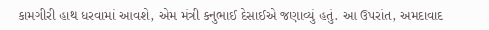કામગીરી હાથ ધરવામાં આવશે, એમ મંત્રી કનુભાઈ દેસાઈએ જણાવ્યું હતું. આ ઉપરાંત, અમદાવાદ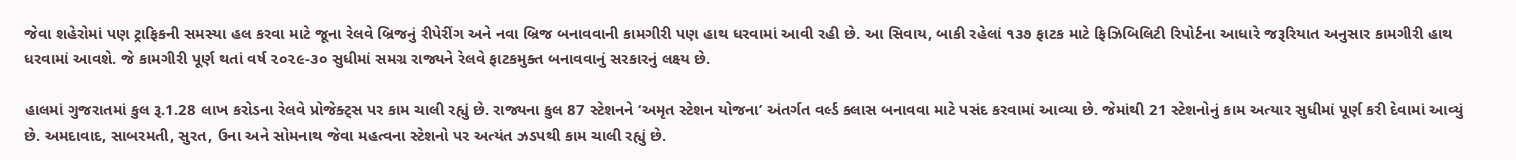જેવા શહેરોમાં પણ ટ્રાફિકની સમસ્યા હલ કરવા માટે જૂના રેલવે બ્રિજનું રીપેરીંગ અને નવા બ્રિજ બનાવવાની કામગીરી પણ હાથ ધરવામાં આવી રહી છે. આ સિવાય, બાકી રહેલાં ૧૩૭ ફાટક માટે ફિઝિબિલિટી રિપોર્ટના આધારે જરૂરિયાત અનુસાર કામગીરી હાથ ધરવામાં આવશે. જે કામગીરી પૂર્ણ થતાં વર્ષ ૨૦૨૯-૩૦ સુધીમાં સમગ્ર રાજ્યને રેલવે ફાટકમુક્ત બનાવવાનું સરકારનું લક્ષ્ય છે.

હાલમાં ગુજરાતમાં કુલ રૂ.1.28 લાખ કરોડના રેલવે પ્રોજેક્ટ્સ પર કામ ચાલી રહ્યું છે. રાજ્યના કુલ 87 સ્ટેશનને ‘અમૃત સ્ટેશન યોજના’ અંતર્ગત વર્લ્ડ ક્લાસ બનાવવા માટે પસંદ કરવામાં આવ્યા છે. જેમાંથી 21 સ્ટેશનોનું કામ અત્યાર સુધીમાં પૂર્ણ કરી દેવામાં આવ્યું છે. અમદાવાદ, સાબરમતી, સુરત, ઉના અને સોમનાથ જેવા મહત્વના સ્ટેશનો પર અત્યંત ઝડપથી કામ ચાલી રહ્યું છે.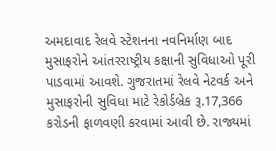અમદાવાદ રેલવે સ્ટેશનના નવનિર્માણ બાદ મુસાફરોને આંતરરાષ્ટ્રીય કક્ષાની સુવિધાઓ પૂરી પાડવામાં આવશે. ગુજરાતમાં રેલવે નેટવર્ક અને મુસાફરોની સુવિધા માટે રેકોર્ડબ્રેક રૂ.17,366 કરોડની ફાળવણી કરવામાં આવી છે. રાજ્યમાં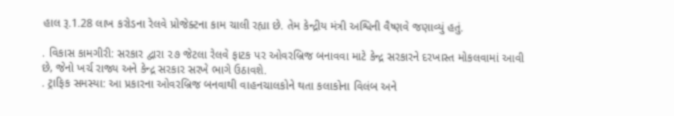હાલ રૂ.1.28 લાખ કરોડના રેલવે પ્રોજેક્ટના કામ ચાલી રહ્યા છે. તેમ કેન્દ્રીય મંત્રી અશ્વિની વૈષ્ણવે જણાવ્યું હતું.

. વિકાસ કામગીરી: સરકાર દ્વારા ૨૭ જેટલા રેલવે ફાટક પર ઓવરબ્રિજ બનાવવા માટે કેન્દ્ર સરકારને દરખાસ્ત મોકલવામાં આવી છે, જેનો ખર્ચ રાજ્ય અને કેન્દ્ર સરકાર સરખે ભાગે ઉઠાવશે.
. ટ્રાફિક સમસ્યા: આ પ્રકારના ઓવરબ્રિજ બનવાથી વાહનચાલકોને થતા કલાકોના વિલંબ અને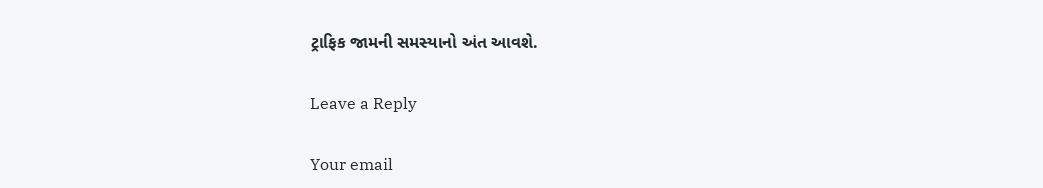ટ્રાફિક જામની સમસ્યાનો અંત આવશે.

Leave a Reply

Your email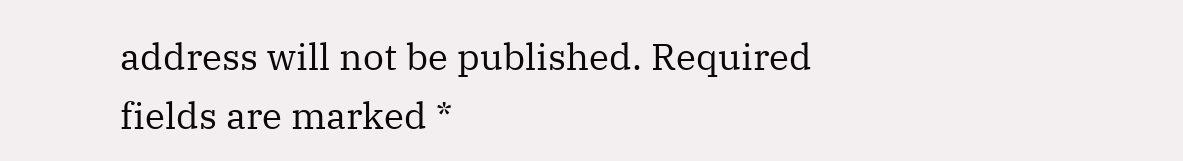address will not be published. Required fields are marked *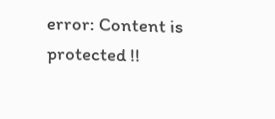error: Content is protected !!